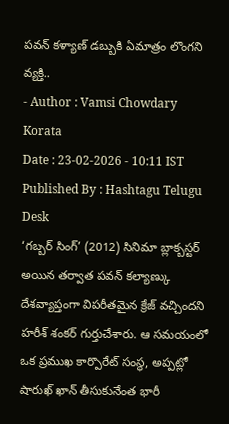పవన్ కళ్యాణ్ డబ్బుకి ఏమాత్రం లొంగని వ్యక్తి..
- Author : Vamsi Chowdary Korata
Date : 23-02-2026 - 10:11 IST
Published By : Hashtagu Telugu Desk
‘గబ్బర్ సింగ్’ (2012) సినిమా బ్లాక్బస్టర్ అయిన తర్వాత పవన్ కల్యాణ్కు దేశవ్యాప్తంగా విపరీతమైన క్రేజ్ వచ్చిందని హరీశ్ శంకర్ గుర్తుచేశారు. ఆ సమయంలో ఒక ప్రముఖ కార్పొరేట్ సంస్థ, అప్పట్లో షారుఖ్ ఖాన్ తీసుకునేంత భారీ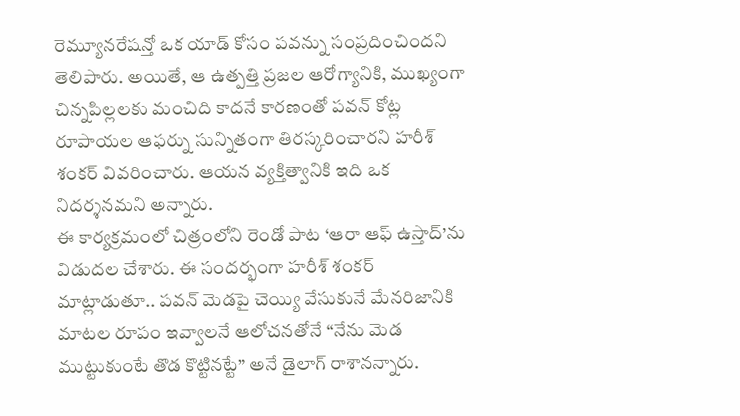రెమ్యూనరేషన్తో ఒక యాడ్ కోసం పవన్ను సంప్రదించిందని తెలిపారు. అయితే, ఆ ఉత్పత్తి ప్రజల ఆరోగ్యానికి, ముఖ్యంగా చిన్నపిల్లలకు మంచిది కాదనే కారణంతో పవన్ కోట్ల రూపాయల ఆఫర్ను సున్నితంగా తిరస్కరించారని హరీశ్ శంకర్ వివరించారు. ఆయన వ్యక్తిత్వానికి ఇది ఒక నిదర్శనమని అన్నారు.
ఈ కార్యక్రమంలో చిత్రంలోని రెండో పాట ‘ఆరా ఆఫ్ ఉస్తాద్’ను విడుదల చేశారు. ఈ సందర్భంగా హరీశ్ శంకర్ మాట్లాడుతూ.. పవన్ మెడపై చెయ్యి వేసుకునే మేనరిజానికి మాటల రూపం ఇవ్వాలనే ఆలోచనతోనే “నేను మెడ ముట్టుకుంటే తొడ కొట్టినట్టే” అనే డైలాగ్ రాశానన్నారు.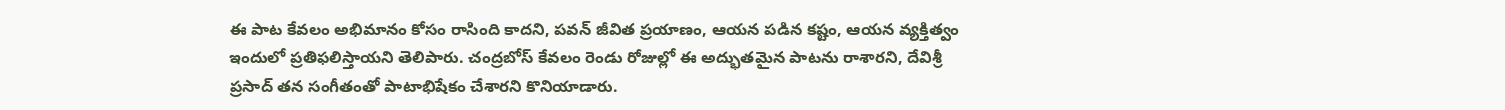ఈ పాట కేవలం అభిమానం కోసం రాసింది కాదని, పవన్ జీవిత ప్రయాణం, ఆయన పడిన కష్టం, ఆయన వ్యక్తిత్వం ఇందులో ప్రతిఫలిస్తాయని తెలిపారు. చంద్రబోస్ కేవలం రెండు రోజుల్లో ఈ అద్భుతమైన పాటను రాశారని, దేవిశ్రీ ప్రసాద్ తన సంగీతంతో పాటాభిషేకం చేశారని కొనియాడారు.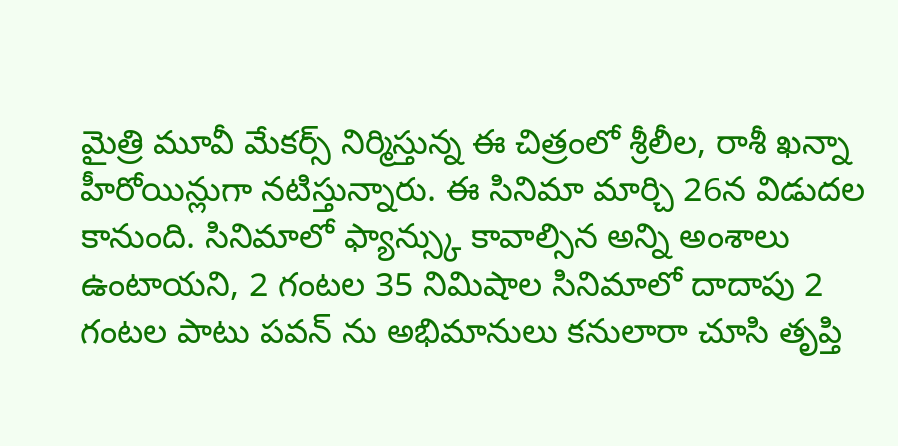మైత్రి మూవీ మేకర్స్ నిర్మిస్తున్న ఈ చిత్రంలో శ్రీలీల, రాశీ ఖన్నా హీరోయిన్లుగా నటిస్తున్నారు. ఈ సినిమా మార్చి 26న విడుదల కానుంది. సినిమాలో ఫ్యాన్స్కు కావాల్సిన అన్ని అంశాలు ఉంటాయని, 2 గంటల 35 నిమిషాల సినిమాలో దాదాపు 2 గంటల పాటు పవన్ ను అభిమానులు కనులారా చూసి తృప్తి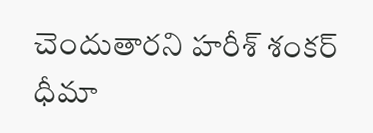చెందుతారని హరీశ్ శంకర్ ధీమా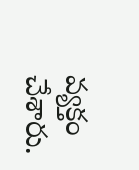వ్యక్తం చేశారు.